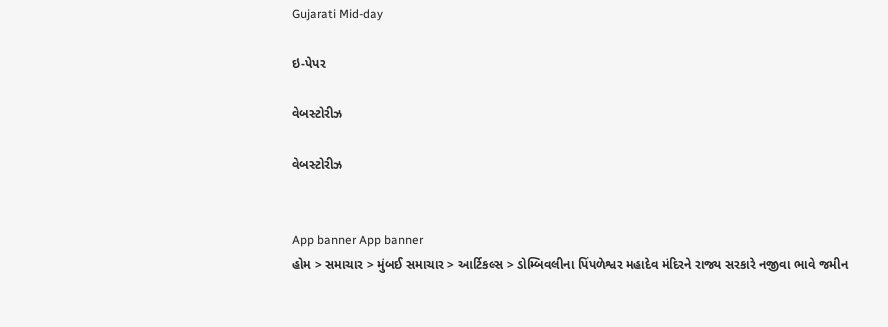Gujarati Mid-day

ઇ-પેપર

વેબસ્ટોરીઝ

વેબસ્ટોરીઝ


App banner App banner
હોમ > સમાચાર > મુંબઈ સમાચાર > આર્ટિકલ્સ > ડોમ્બિવલીના પિંપળેશ્વર મહાદેવ મંદિરને રાજ્ય સરકારે નજીવા ભાવે જમીન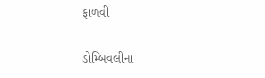ફાળવી

ડોમ્બિવલીના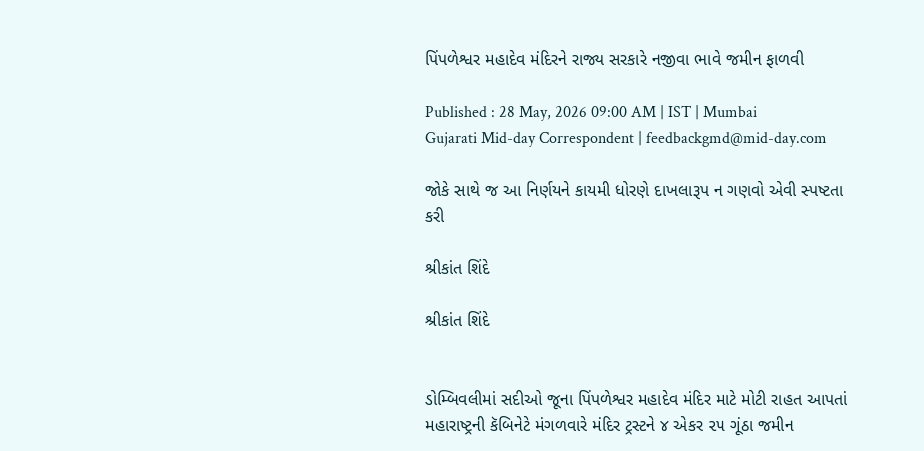પિંપળેશ્વર મહાદેવ મંદિરને રાજ્ય સરકારે નજીવા ભાવે જમીન ફાળવી

Published : 28 May, 2026 09:00 AM | IST | Mumbai
Gujarati Mid-day Correspondent | feedbackgmd@mid-day.com

જોકે સાથે જ આ નિર્ણયને કાયમી ધોરણે દાખલારૂપ ન ગણવો એવી સ્પષ્ટતા કરી

શ્રીકાંત શિંદે

શ્રીકાંત શિંદે


ડોમ્બિવલીમાં સદીઓ જૂના પિંપળેશ્વર મહાદેવ મંદિર માટે મોટી રાહત આપતાં મહારાષ્ટ્રની કૅબિનેટે મંગળવારે મંદિર ટ્રસ્ટને ૪ એકર ૨૫ ગૂંઠા જમીન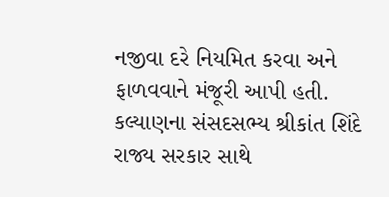નજીવા દરે નિયમિત કરવા અને ફાળવવાને મંજૂરી આપી હતી. કલ્યાણના સંસદસભ્ય શ્રીકાંત શિંદે રાજ્ય સરકાર સાથે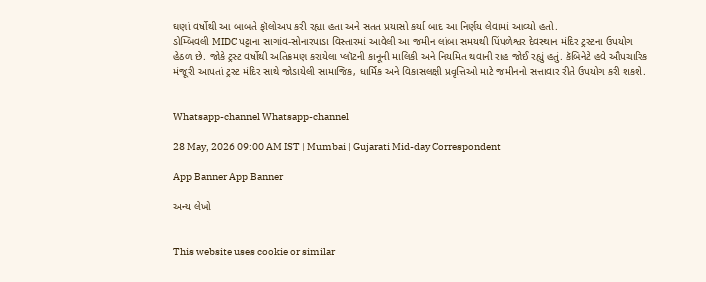ઘણાં વર્ષોથી આ બાબતે ફૉલોઅપ કરી રહ્યા હતા અને સતત પ્રયાસો કર્યા બાદ આ નિર્ણય લેવામાં આવ્યો હતો.
ડોમ્બિવલી MIDC પટ્ટાના સાગાંવ-સોનારપાડા વિસ્તારમાં આવેલી આ જમીન લાંબા સમયથી પિંપળેશ્વર દેવસ્થાન મંદિર ટ્રસ્ટના ઉપયોગ હેઠળ છે. જોકે ટ્રસ્ટ વર્ષોથી અતિક્રમણ કરાયેલા પ્લૉટની કાનૂની માલિકી અને નિયમિત થવાની રાહ જોઈ રહ્યું હતું. કૅબિનેટે હવે ઔપચારિક મંજૂરી આપતાં ટ્રસ્ટ મંદિર સાથે જોડાયેલી સામાજિક, ધાર્મિક અને વિકાસલક્ષી પ્રવૃત્તિઓ માટે જમીનનો સત્તાવાર રીતે ઉપયોગ કરી શકશે.


Whatsapp-channel Whatsapp-channel

28 May, 2026 09:00 AM IST | Mumbai | Gujarati Mid-day Correspondent

App Banner App Banner

અન્ય લેખો


This website uses cookie or similar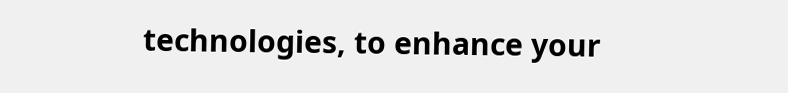technologies, to enhance your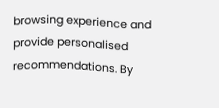browsing experience and provide personalised recommendations. By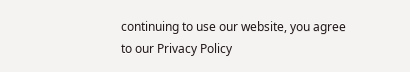continuing to use our website, you agree to our Privacy Policy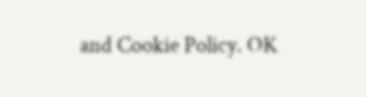and Cookie Policy. OK